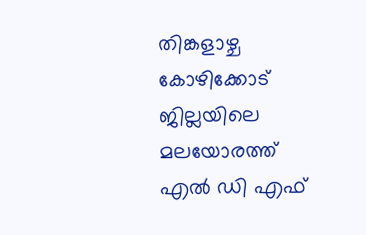തിങ്കളാഴ്ച കോഴിക്കോട് ജില്ലയിലെ മലയോരത്ത് എല്‍ ഡി എഫ്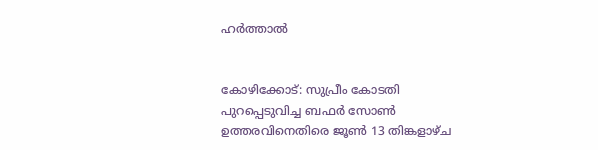ഹര്‍ത്താല്‍


കോഴിക്കോട്: സുപ്രീം കോടതി പുറപ്പെടുവിച്ച ബഫര്‍ സോണ്‍ ഉത്തരവിനെതിരെ ജൂണ്‍ 13 തിങ്കളാഴ്ച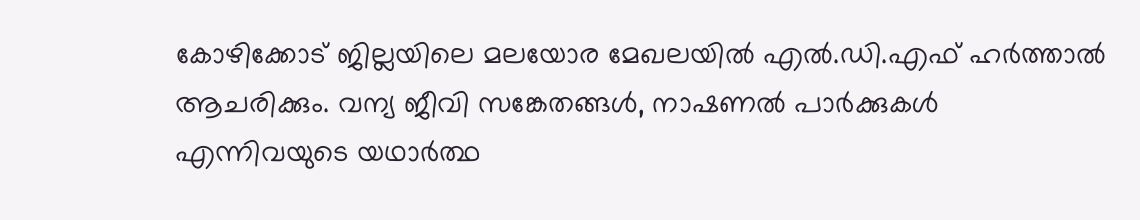കോഴിക്കോട് ജില്ലയിലെ മലയോര മേഖലയില്‍ എല്‍.ഡി.എഫ് ഹര്‍ത്താല്‍ ആചരിക്കും. വന്യ ജീവി സങ്കേതങ്ങള്‍, നാഷണല്‍ പാര്‍ക്കുകള്‍
എന്നിവയുടെ യഥാര്‍ത്ഥ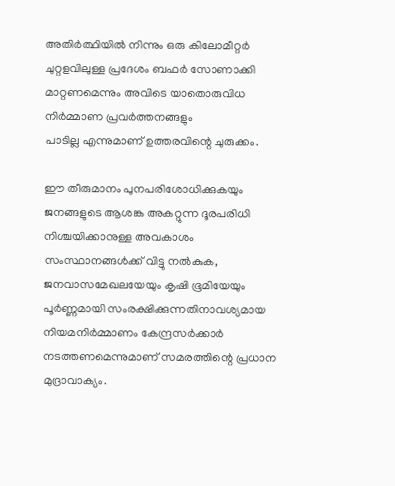അതിര്‍ത്ഥിയില്‍ നിന്നും ഒരു കിലോമീറ്റര്‍ ചുറ്റളവിലുള്ള പ്രദേശം ബഫര്‍ സോണാക്കി മാറ്റണമെന്നും അവിടെ യാതൊരുവിധ നിര്‍മ്മാണ പ്രവര്‍ത്തനങ്ങളും
പാടില്ല എന്നുമാണ് ഉത്തരവിന്റെ ചുരുക്കം.

ഈ തീരുമാനം പുനപരിശോധിക്കുകയും ജനങ്ങളുടെ ആശങ്ക അകറ്റുന്ന ദൂരപരിധി നിശ്ചയിക്കാനുള്ള അവകാശം സംസ്ഥാനങ്ങള്‍ക്ക് വിട്ടു നല്‍കുക, ജനവാസമേഖലയേയും കൃഷി ഭൂമിയേയും പൂര്‍ണ്ണമായി സംരക്ഷിക്കുന്നതിനാവശ്യമായ
നിയമനിര്‍മ്മാണം കേന്ദ്രസര്‍ക്കാര്‍ നടത്തണമെന്നുമാണ് സമരത്തിന്റെ പ്രധാന മുദ്രാവാക്യം.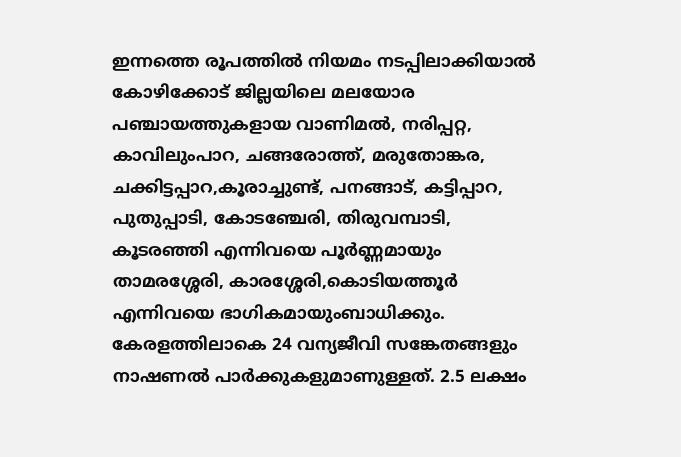ഇന്നത്തെ രൂപത്തില്‍ നിയമം നടപ്പിലാക്കിയാല്‍ കോഴിക്കോട് ജില്ലയിലെ മലയോര പഞ്ചായത്തുകളായ വാണിമല്‍, നരിപ്പറ്റ, കാവിലുംപാറ, ചങ്ങരോത്ത്, മരുതോങ്കര, ചക്കിട്ടപ്പാറ,കൂരാച്ചുണ്ട്, പനങ്ങാട്, കട്ടിപ്പാറ, പുതുപ്പാടി, കോടഞ്ചേരി, തിരുവമ്പാടി, കൂടരഞ്ഞി എന്നിവയെ പൂര്‍ണ്ണമായും താമരശ്ശേരി, കാരശ്ശേരി,കൊടിയത്തൂര്‍ എന്നിവയെ ഭാഗികമായുംബാധിക്കും. കേരളത്തിലാകെ 24 വന്യജീവി സങ്കേതങ്ങളും നാഷണല്‍ പാര്‍ക്കുകളുമാണുള്ളത്. 2.5 ലക്ഷം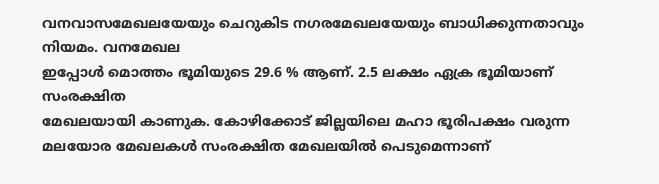വനവാസമേഖലയേയും ചെറുകിട നഗരമേഖലയേയും ബാധിക്കുന്നതാവും നിയമം. വനമേഖല
ഇപ്പോള്‍ മൊത്തം ഭൂമിയുടെ 29.6 % ആണ്. 2.5 ലക്ഷം ഏക്ര ഭൂമിയാണ് സംരക്ഷിത
മേഖലയായി കാണുക. കോഴിക്കോട് ജില്ലയിലെ മഹാ ഭൂരിപക്ഷം വരുന്ന മലയോര മേഖലകള്‍ സംരക്ഷിത മേഖലയില്‍ പെടുമെന്നാണ്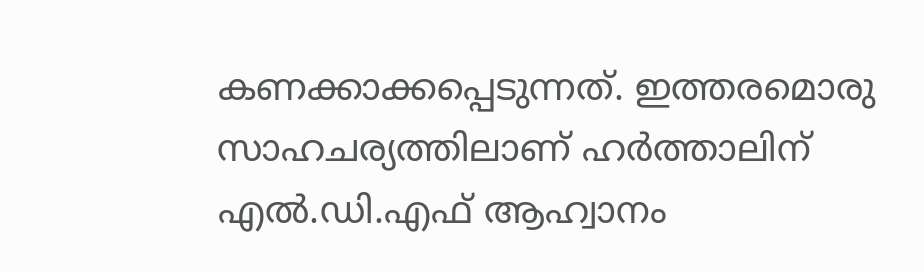കണക്കാക്കപ്പെടുന്നത്. ഇത്തരമൊരു സാഹചര്യത്തിലാണ് ഹര്‍ത്താലിന് എല്‍.ഡി.എഫ് ആഹ്വാനം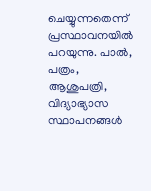ചെയ്യുന്നതെന്ന് പ്രസ്ഥാവനയില്‍ പറയുന്നു. പാല്‍, പത്രം, ആശുപത്രി, വിദ്യാഭ്യാസ സ്ഥാപനങ്ങള്‍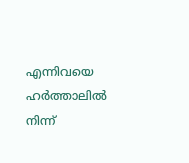എന്നിവയെ ഹര്‍ത്താലില്‍ നിന്ന്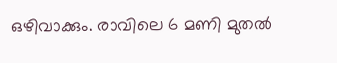ഒഴിവാക്കും. രാവിലെ 6 മണി മുതല്‍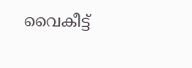വൈകീട്ട്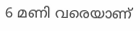6 മണി വരെയാണ്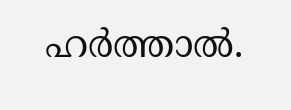ഹര്‍ത്താല്‍.